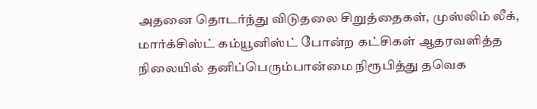அதனை தொடர்ந்து விடுதலை சிறுத்தைகள், முஸ்லிம் லீக், மார்க்சிஸ்ட் கம்யூனிஸ்ட் போன்ற கட்சிகள் ஆதரவளித்த நிலையில் தனிப்பெரும்பான்மை நிரூபித்து தவெக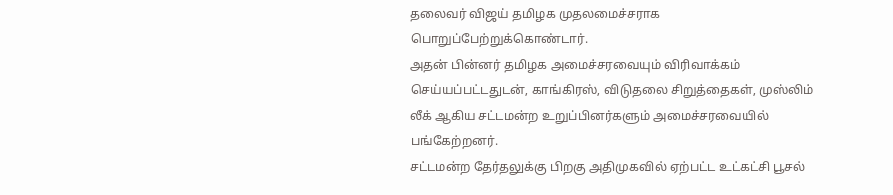தலைவர் விஜய் தமிழக முதலமைச்சராக பொறுப்பேற்றுக்கொண்டார்.
அதன் பின்னர் தமிழக அமைச்சரவையும் விரிவாக்கம் செய்யப்பட்டதுடன், காங்கிரஸ், விடுதலை சிறுத்தைகள், முஸ்லிம் லீக் ஆகிய சட்டமன்ற உறுப்பினர்களும் அமைச்சரவையில் பங்கேற்றனர்.
சட்டமன்ற தேர்தலுக்கு பிறகு அதிமுகவில் ஏற்பட்ட உட்கட்சி பூசல்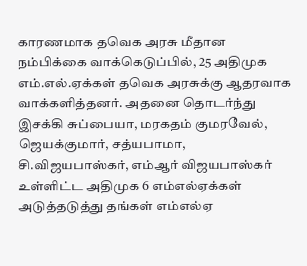காரணமாக தவெக அரசு மீதான நம்பிக்கை வாக்கெடுப்பில், 25 அதிமுக எம்.எல்.ஏக்கள் தவெக அரசுக்கு ஆதரவாக வாக்களித்தனர். அதனை தொடர்ந்து இசக்கி சுப்பையா, மரகதம் குமரவேல், ஜெயக்குமார், சத்யபாமா, சி.விஜயபாஸ்கர், எம்ஆர் விஜயபாஸ்கர் உள்ளிட்ட அதிமுக 6 எம்எல்ஏக்கள் அடுத்தடுத்து தங்கள் எம்எல்ஏ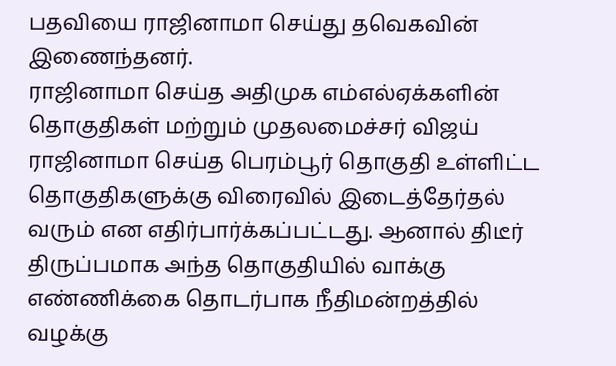பதவியை ராஜினாமா செய்து தவெகவின் இணைந்தனர்.
ராஜினாமா செய்த அதிமுக எம்எல்ஏக்களின் தொகுதிகள் மற்றும் முதலமைச்சர் விஜய் ராஜினாமா செய்த பெரம்பூர் தொகுதி உள்ளிட்ட தொகுதிகளுக்கு விரைவில் இடைத்தேர்தல் வரும் என எதிர்பார்க்கப்பட்டது. ஆனால் திடீர் திருப்பமாக அந்த தொகுதியில் வாக்கு எண்ணிக்கை தொடர்பாக நீதிமன்றத்தில் வழக்கு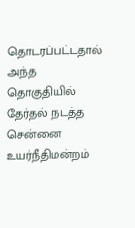தொடரப்பட்டதால் அந்த தொகுதியில் தேர்தல் நடத்த சென்னை உயர்நீதிமன்றம்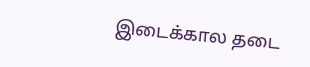இடைக்கால தடை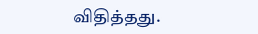விதித்தது.